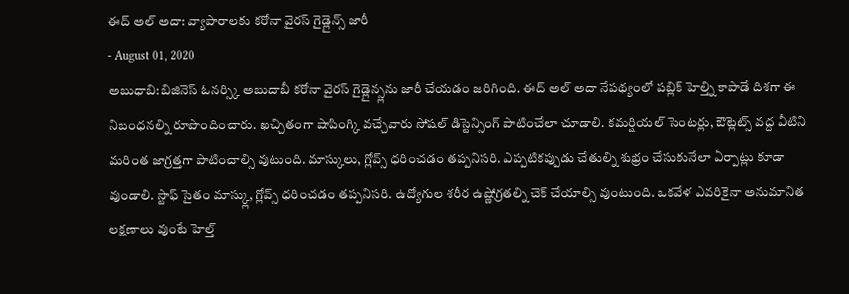ఈద్ అల్ అదా: వ్యాపారాలకు కరోనా వైరస్ గైడ్లైన్స్ జారీ
- August 01, 2020
అబుధాబి:బిజినెస్ ఓనర్స్కి అబుదాబీ కరోనా వైరస్ గైడ్లైన్స్లను జారీ చేయడం జరిగింది. ఈద్ అల్ అదా నేపథ్యంలో పబ్లిక్ హెల్త్ని కాపాడే దిశగా ఈ నిబంధనల్ని రూపొందించారు. ఖచ్చితంగా షాపింగ్కి వచ్చేవారు సోషల్ డిస్టెన్సింగ్ పాటించేలా చూడాలి. కమర్షియల్ సెంటర్లు, ఔట్లెట్స్ వద్ద వీటిని మరింత జాగ్రత్తగా పాటించాల్సి వుటుంది. మాస్కులు, గ్లోవ్స్ ధరించడం తప్పనిసరి. ఎప్పటికప్పుడు చేతుల్ని శుభ్రం చేసుకునేలా ఏర్పాట్లు కూడా వుండాలి. స్టాఫ్ సైతం మాస్క్లు, గ్లోవ్స్ ధరించడం తప్పనిసరి. ఉద్యోగుల శరీర ఉష్ణోగ్రతల్ని చెక్ చేయాల్సి వుంటుంది. ఒకవేళ ఎవరికైనా అనుమానిత లక్షణాలు వుంటే హెల్త్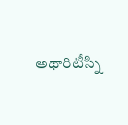అథారిటీస్ని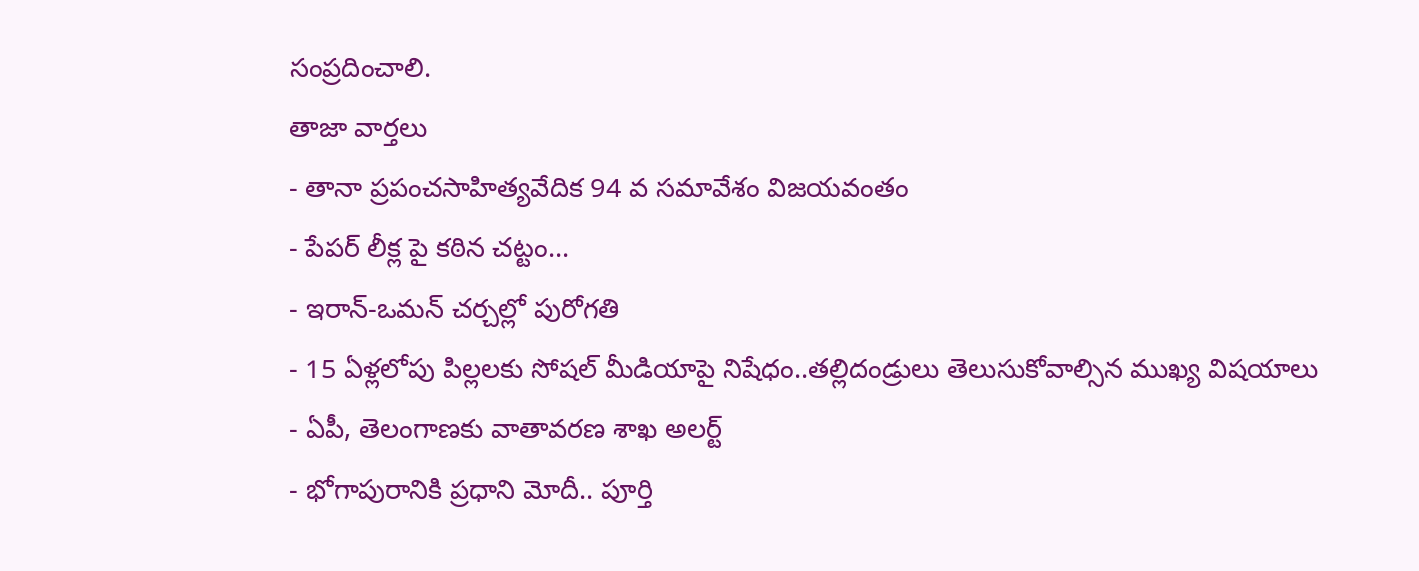సంప్రదించాలి.
తాజా వార్తలు
- తానా ప్రపంచసాహిత్యవేదిక 94 వ సమావేశం విజయవంతం
- పేపర్ లీక్ల పై కఠిన చట్టం...
- ఇరాన్-ఒమన్ చర్చల్లో పురోగతి
- 15 ఏళ్లలోపు పిల్లలకు సోషల్ మీడియాపై నిషేధం..తల్లిదండ్రులు తెలుసుకోవాల్సిన ముఖ్య విషయాలు
- ఏపీ, తెలంగాణకు వాతావరణ శాఖ అలర్ట్
- భోగాపురానికి ప్రధాని మోదీ.. పూర్తి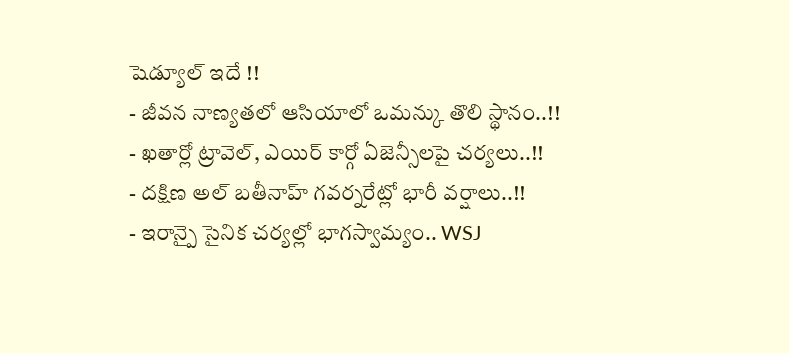షెడ్యూల్ ఇదే !!
- జీవన నాణ్యతలో ఆసియాలో ఒమన్కు తొలి స్థానం..!!
- ఖతార్లో ట్రావెల్, ఎయిర్ కార్గో ఏజెన్సీలపై చర్యలు..!!
- దక్షిణ అల్ బతీనాహ్ గవర్నరేట్లో భారీ వర్షాలు..!!
- ఇరాన్పై సైనిక చర్యల్లో భాగస్వామ్యం.. WSJ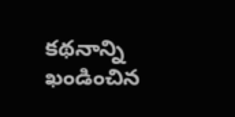కథనాన్ని ఖండించిన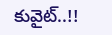కువైట్..!!